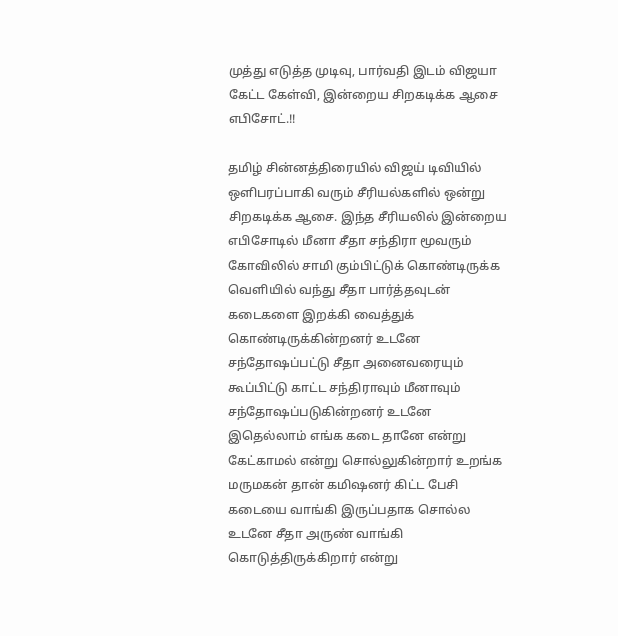முத்து எடுத்த முடிவு, பார்வதி இடம் விஜயா கேட்ட கேள்வி, இன்றைய சிறகடிக்க ஆசை எபிசோட்.!!

தமிழ் சின்னத்திரையில் விஜய் டிவியில் ஒளிபரப்பாகி வரும் சீரியல்களில் ஒன்று சிறகடிக்க ஆசை. இந்த சீரியலில் இன்றைய எபிசோடில் மீனா சீதா சந்திரா மூவரும் கோவிலில் சாமி கும்பிட்டுக் கொண்டிருக்க வெளியில் வந்து சீதா பார்த்தவுடன் கடைகளை இறக்கி வைத்துக் கொண்டிருக்கின்றனர் உடனே சந்தோஷப்பட்டு சீதா அனைவரையும் கூப்பிட்டு காட்ட சந்திராவும் மீனாவும் சந்தோஷப்படுகின்றனர் உடனே இதெல்லாம் எங்க கடை தானே என்று கேட்காமல் என்று சொல்லுகின்றார் உறங்க மருமகன் தான் கமிஷனர் கிட்ட பேசி கடையை வாங்கி இருப்பதாக சொல்ல உடனே சீதா அருண் வாங்கி கொடுத்திருக்கிறார் என்று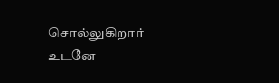சொல்லுகிறார் உடனே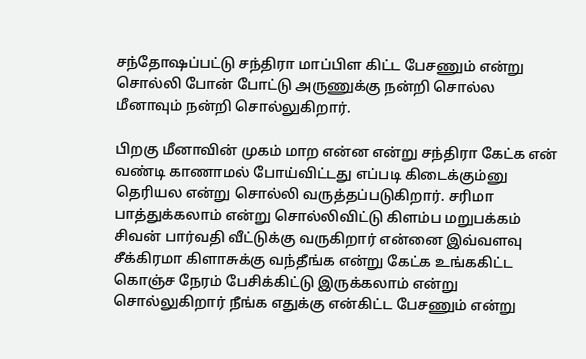சந்தோஷப்பட்டு சந்திரா மாப்பிள கிட்ட பேசணும் என்று சொல்லி போன் போட்டு அருணுக்கு நன்றி சொல்ல மீனாவும் நன்றி சொல்லுகிறார்.

பிறகு மீனாவின் முகம் மாற என்ன என்று சந்திரா கேட்க என் வண்டி காணாமல் போய்விட்டது எப்படி கிடைக்கும்னு தெரியல என்று சொல்லி வருத்தப்படுகிறார். சரிமா பாத்துக்கலாம் என்று சொல்லிவிட்டு கிளம்ப மறுபக்கம் சிவன் பார்வதி வீட்டுக்கு வருகிறார் என்னை இவ்வளவு சீக்கிரமா கிளாசுக்கு வந்தீங்க என்று கேட்க உங்ககிட்ட கொஞ்ச நேரம் பேசிக்கிட்டு இருக்கலாம் என்று சொல்லுகிறார் நீங்க எதுக்கு என்கிட்ட பேசணும் என்று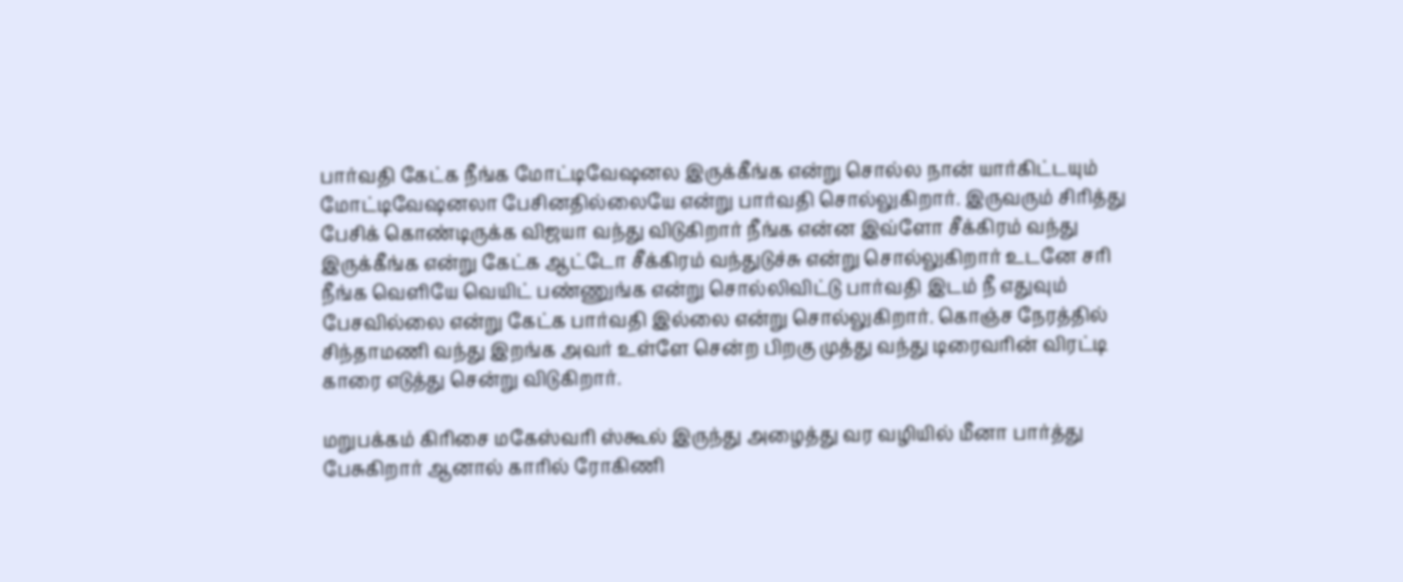பார்வதி கேட்க நீங்க மோட்டிவேஷனல இருக்கீங்க என்று சொல்ல நான் யார்கிட்டயும் மோட்டிவேஷனலா பேசினதில்லையே என்று பார்வதி சொல்லுகிறார். இருவரும் சிரித்து பேசிக் கொண்டிருக்க விஜயா வந்து விடுகிறார் நீங்க என்ன இவ்ளோ சீக்கிரம் வந்து இருக்கீங்க என்று கேட்க ஆட்டோ சீக்கிரம் வந்துடுச்சு என்று சொல்லுகிறார் உடனே சரி நீங்க வெளியே வெயிட் பண்ணுங்க என்று சொல்லிவிட்டு பார்வதி இடம் நீ எதுவும் பேசவில்லை என்று கேட்க பார்வதி இல்லை என்று சொல்லுகிறார். கொஞ்ச நேரத்தில் சிந்தாமணி வந்து இறங்க அவர் உள்ளே சென்ற பிறகு முத்து வந்து டிரைவரின் விரட்டி காரை எடுத்து சென்று விடுகிறார்.

மறுபக்கம் கிரிசை மகேஸ்வரி ஸ்கூல் இருந்து அழைத்து வர வழியில் மீனா பார்த்து பேசுகிறார் ஆனால் காரில் ரோகிணி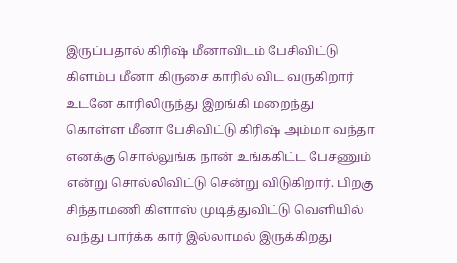இருப்பதால் கிரிஷ் மீனாவிடம் பேசிவிட்டு கிளம்ப மீனா கிருசை காரில் விட வருகிறார் உடனே காரிலிருந்து இறங்கி மறைந்து கொள்ள மீனா பேசிவிட்டு கிரிஷ் அம்மா வந்தா எனக்கு சொல்லுங்க நான் உங்ககிட்ட பேசணும் என்று சொல்லிவிட்டு சென்று விடுகிறார். பிறகு சிந்தாமணி கிளாஸ் முடித்துவிட்டு வெளியில் வந்து பார்க்க கார் இல்லாமல் இருக்கிறது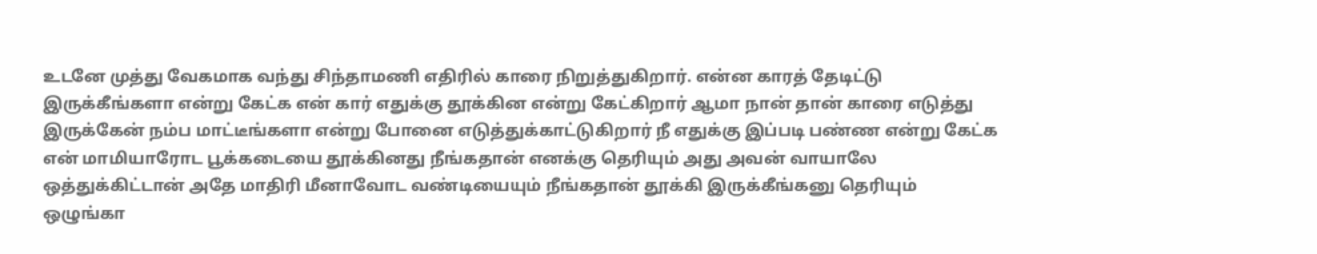உடனே முத்து வேகமாக வந்து சிந்தாமணி எதிரில் காரை நிறுத்துகிறார். என்ன காரத் தேடிட்டு இருக்கீங்களா என்று கேட்க என் கார் எதுக்கு தூக்கின என்று கேட்கிறார் ஆமா நான் தான் காரை எடுத்து இருக்கேன் நம்ப மாட்டீங்களா என்று போனை எடுத்துக்காட்டுகிறார் நீ எதுக்கு இப்படி பண்ண என்று கேட்க என் மாமியாரோட பூக்கடையை தூக்கினது நீங்கதான் எனக்கு தெரியும் அது அவன் வாயாலே ஒத்துக்கிட்டான் அதே மாதிரி மீனாவோட வண்டியையும் நீங்கதான் தூக்கி இருக்கீங்கனு தெரியும் ஒழுங்கா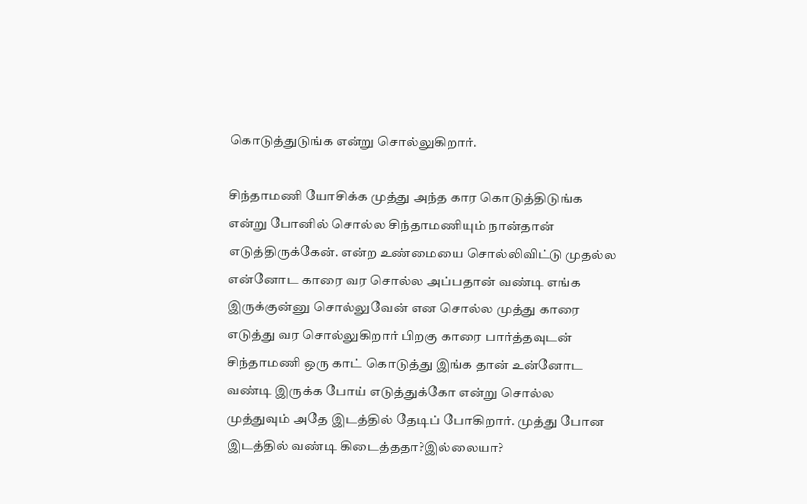கொடுத்துடுங்க என்று சொல்லுகிறார்.

சிந்தாமணி யோசிக்க முத்து அந்த கார கொடுத்திடுங்க என்று போனில் சொல்ல சிந்தாமணியும் நான்தான் எடுத்திருக்கேன். என்ற உண்மையை சொல்லிவிட்டு முதல்ல என்னோட காரை வர சொல்ல அப்பதான் வண்டி எங்க இருக்குன்னு சொல்லுவேன் என சொல்ல முத்து காரை எடுத்து வர சொல்லுகிறார் பிறகு காரை பார்த்தவுடன் சிந்தாமணி ஒரு காட் கொடுத்து இங்க தான் உன்னோட வண்டி இருக்க போய் எடுத்துக்கோ என்று சொல்ல முத்துவும் அதே இடத்தில் தேடிப் போகிறார். முத்து போன இடத்தில் வண்டி கிடைத்ததா?இல்லையா?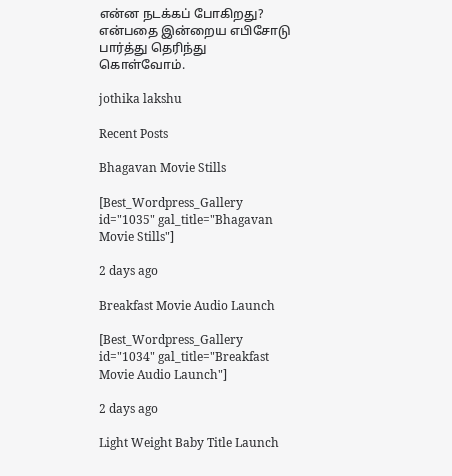என்ன நடக்கப் போகிறது? என்பதை இன்றைய எபிசோடு பார்த்து தெரிந்து கொள்வோம்.

jothika lakshu

Recent Posts

Bhagavan Movie Stills

[Best_Wordpress_Gallery id="1035" gal_title="Bhagavan Movie Stills"]

2 days ago

Breakfast Movie Audio Launch

[Best_Wordpress_Gallery id="1034" gal_title="Breakfast Movie Audio Launch"]

2 days ago

Light Weight Baby Title Launch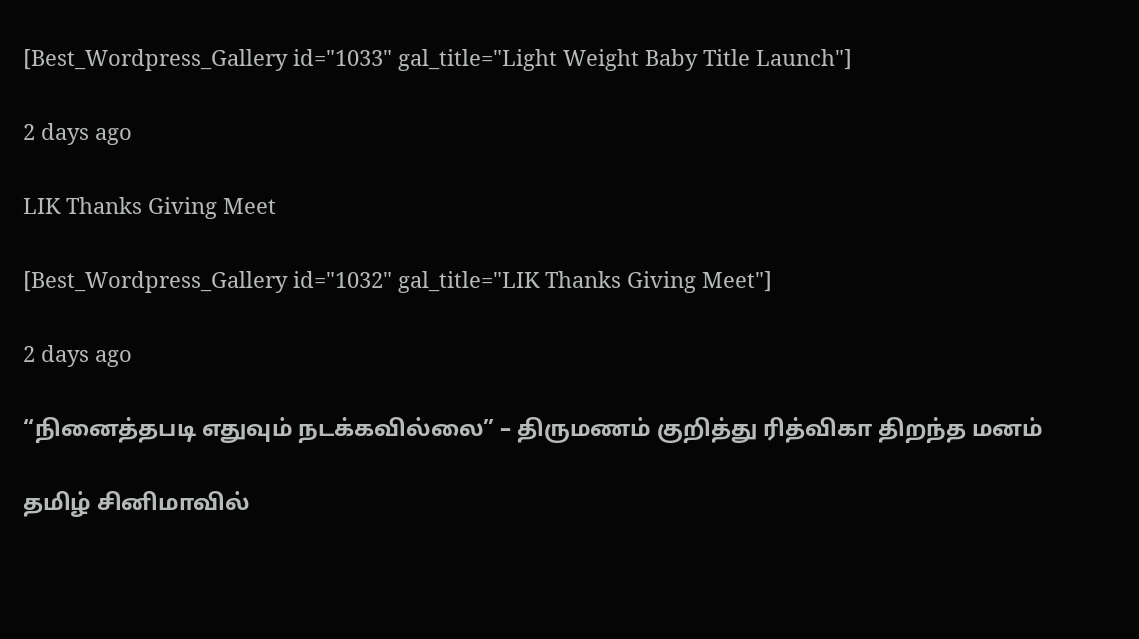[Best_Wordpress_Gallery id="1033" gal_title="Light Weight Baby Title Launch"]

2 days ago

LIK Thanks Giving Meet

[Best_Wordpress_Gallery id="1032" gal_title="LIK Thanks Giving Meet"]

2 days ago

“நினைத்தபடி எதுவும் நடக்கவில்லை” – திருமணம் குறித்து ரித்விகா திறந்த மனம்

தமிழ் சினிமாவில்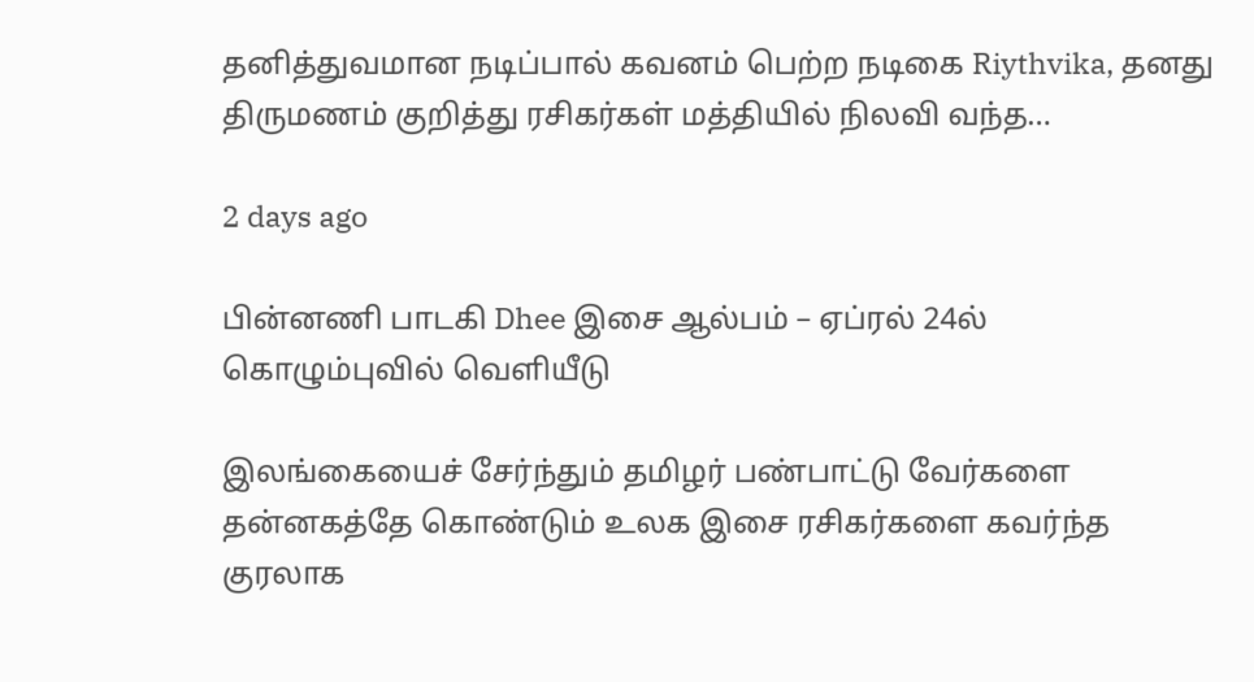தனித்துவமான நடிப்பால் கவனம் பெற்ற நடிகை Riythvika, தனது திருமணம் குறித்து ரசிகர்கள் மத்தியில் நிலவி வந்த…

2 days ago

பின்னணி பாடகி Dhee இசை ஆல்பம் – ஏப்ரல் 24ல் கொழும்புவில் வெளியீடு

இலங்கையைச் சேர்ந்தும் தமிழர் பண்பாட்டு வேர்களை தன்னகத்தே கொண்டும் உலக இசை ரசிகர்களை கவர்ந்த குரலாக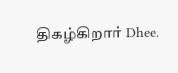திகழ்கிறார் Dhee.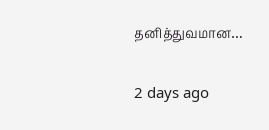தனித்துவமான…

2 days ago